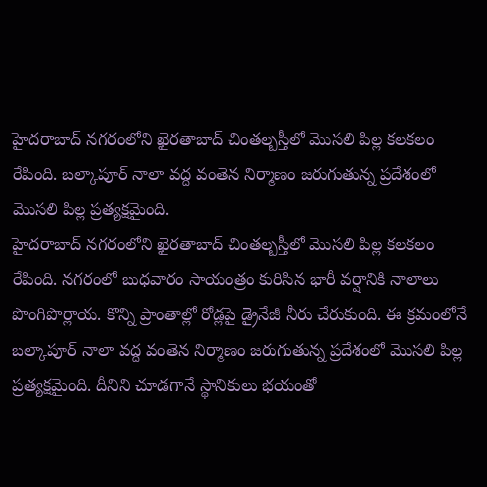హైదరాబాద్ నగరంలోని ఖైరతాబాద్ చింతల్బస్తీలో మొసలి పిల్ల కలకలం రేపింది. బల్కాపూర్ నాలా వద్ద వంతెన నిర్మాణం జరుగుతున్న ప్రదేశంలో మొసలి పిల్ల ప్రత్యక్షమైంది.
హైదరాబాద్ నగరంలోని ఖైరతాబాద్ చింతల్బస్తీలో మొసలి పిల్ల కలకలం రేపింది. నగరంలో బుధవారం సాయంత్రం కురిసిన భారీ వర్షానికి నాలాలు పొంగిపొర్లాయ. కొన్ని ప్రాంతాల్లో రోడ్లపై డ్రైనేజీ నీరు చేరుకుంది. ఈ క్రమంలోనే బల్కాపూర్ నాలా వద్ద వంతెన నిర్మాణం జరుగుతున్న ప్రదేశంలో మొసలి పిల్ల ప్రత్యక్షమైంది. దీనిని చూడగానే స్థానికులు భయంతో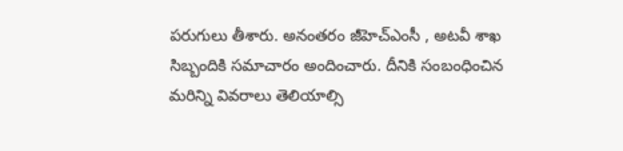పరుగులు తీశారు. అనంతరం జీహెచ్ఎంసీ , అటవీ శాఖ సిబ్బందికి సమాచారం అందించారు. దీనికి సంబంధించిన మరిన్ని వివరాలు తెలియాల్సి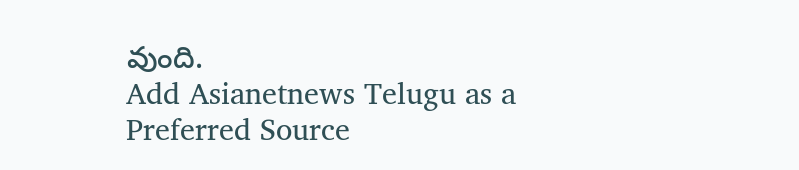వుంది.
Add Asianetnews Telugu as a Preferred Source